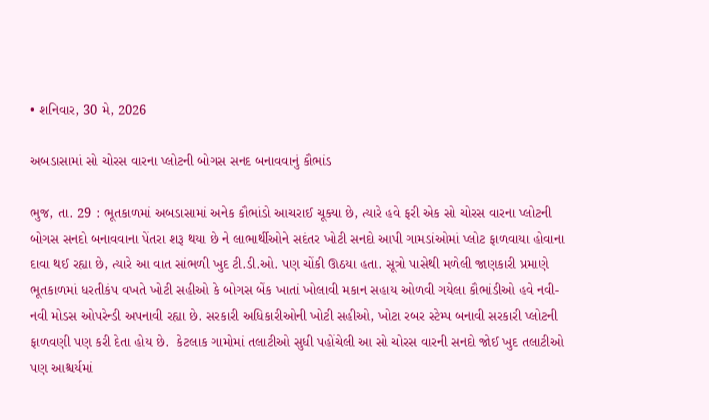• શનિવાર, 30 મે, 2026

અબડાસામાં સો ચોરસ વારના પ્લોટની બોગસ સનદ બનાવવાનું કૌભાંડ

ભુજ, તા. 29 : ભૂતકાળમાં અબડાસામાં અનેક કૌભાંડો આચરાઈ ચૂક્યા છે, ત્યારે હવે ફરી એક સો ચોરસ વારના પ્લોટની બોગસ સનદો બનાવવાના પેંતરા શરૂ થયા છે ને લાભાર્થીઓને સદંતર ખોટી સનદો આપી ગામડાંઓમાં પ્લોટ ફાળવાયા હોવાના દાવા થઈ રહ્યા છે, ત્યારે આ વાત સાંભળી ખુદ ટી.ડી.ઓ. પણ ચોંકી ઊઠયા હતા. સૂત્રો પાસેથી મળેલી જાણકારી પ્રમાણે ભૂતકાળમાં ધરતીકંપ વખતે ખોટી સહીઓ કે બોગસ બેંક ખાતાં ખોલાવી મકાન સહાય ઓળવી ગયેલા કૌભાંડીઓ હવે નવી-નવી મોડસ ઓપરેન્ડી અપનાવી રહ્યા છે. સરકારી અધિકારીઓની ખોટી સહીઓ, ખોટા રબર સ્ટેમ્પ બનાવી સરકારી પ્લોટની ફાળવણી પણ કરી દેતા હોય છે.  કેટલાક ગામોમાં તલાટીઓ સુધી પહોંચેલી આ સો ચોરસ વારની સનદો જોઈ ખુદ તલાટીઓ પણ આશ્ચર્યમાં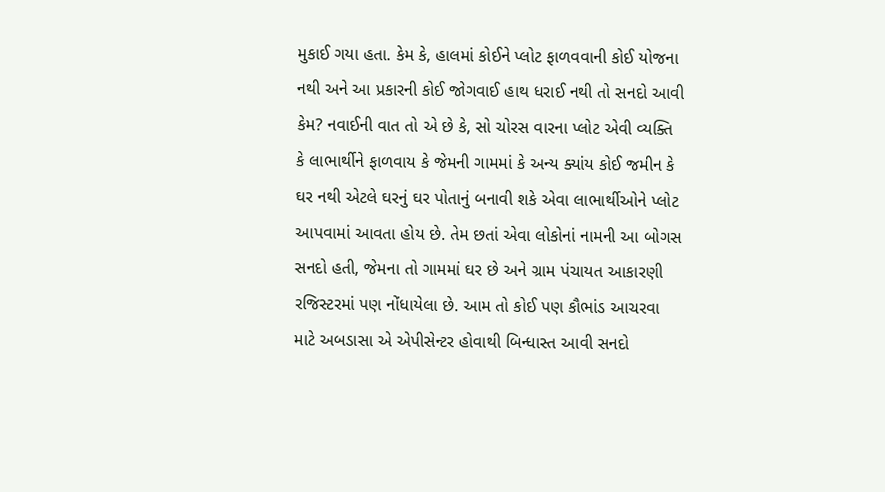મુકાઈ ગયા હતા. કેમ કે, હાલમાં કોઈને પ્લોટ ફાળવવાની કોઈ યોજના નથી અને આ પ્રકારની કોઈ જોગવાઈ હાથ ધરાઈ નથી તો સનદો આવી કેમ? નવાઈની વાત તો એ છે કે, સો ચોરસ વારના પ્લોટ એવી વ્યક્તિ કે લાભાર્થીને ફાળવાય કે જેમની ગામમાં કે અન્ય ક્યાંય કોઈ જમીન કે ઘર નથી એટલે ઘરનું ઘર પોતાનું બનાવી શકે એવા લાભાર્થીઓને પ્લોટ આપવામાં આવતા હોય છે. તેમ છતાં એવા લોકોનાં નામની આ બોગસ સનદો હતી, જેમના તો ગામમાં ઘર છે અને ગ્રામ પંચાયત આકારણી રજિસ્ટરમાં પણ નોંધાયેલા છે. આમ તો કોઈ પણ કૌભાંડ આચરવા માટે અબડાસા એ એપીસેન્ટર હોવાથી બિન્ધાસ્ત આવી સનદો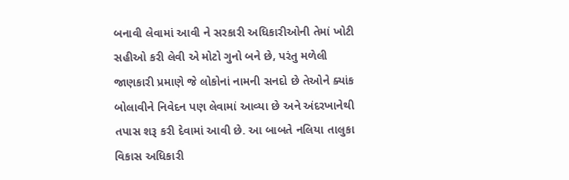બનાવી લેવામાં આવી ને સરકારી અધિકારીઓની તેમાં ખોટી સહીઓ કરી લેવી એ મોટો ગુનો બને છે, પરંતુ મળેલી જાણકારી પ્રમાણે જે લોકોનાં નામની સનદો છે તેઓને ક્યાંક બોલાવીને નિવેદન પણ લેવામાં આવ્યા છે અને અંદરખાનેથી તપાસ શરૂ કરી દેવામાં આવી છે. આ બાબતે નલિયા તાલુકા વિકાસ અધિકારી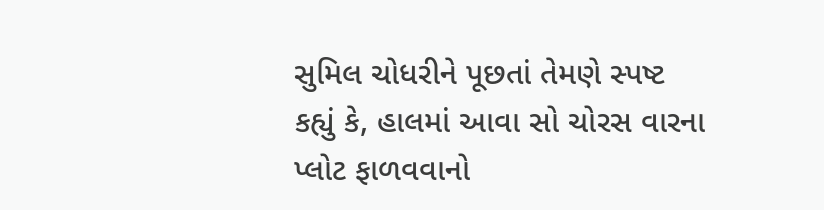સુમિલ ચોધરીને પૂછતાં તેમણે સ્પષ્ટ કહ્યું કે, હાલમાં આવા સો ચોરસ વારના પ્લોટ ફાળવવાનો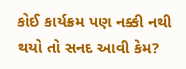કોઈ કાર્યક્રમ પણ નક્કી નથી થયો તો સનદ આવી કેમ?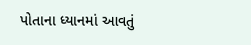પોતાના ધ્યાનમાં આવતું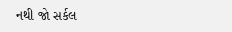નથી જો સર્કલ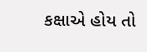કક્ષાએ હોય તો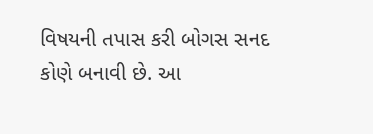વિષયની તપાસ કરી બોગસ સનદ કોણે બનાવી છે. આ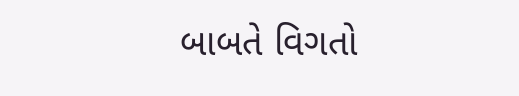બાબતે વિગતો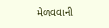મેળવવાની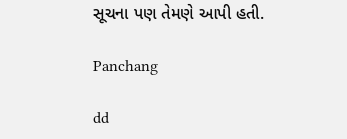સૂચના પણ તેમણે આપી હતી.

Panchang

dd